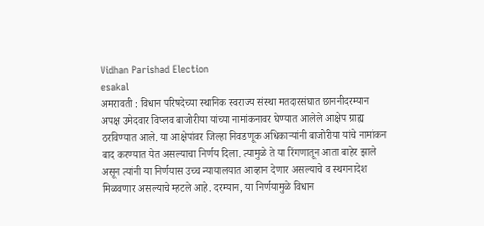Vidhan Parishad Election
esakal
अमरावती : विधान परिषदेच्या स्थानिक स्वराज्य संस्था मतदारसंघात छाननीदरम्यान अपक्ष उमेदवार विप्लव बाजोरीया यांच्या नामांकनावर घेण्यात आलेले आक्षेप ग्राह्य ठरविण्यात आले. या आक्षेपांवर जिल्हा निवडणूक अधिकाऱ्यांनी बाजोरीया यांचे नामांकन बाद करण्यात येत असल्याचा निर्णय दिला. त्यामुळे ते या रिंगणातून आता बाहेर झाले असून त्यांनी या निर्णयास उच्च न्यायालयात आव्हान देणार असल्याचे व स्थगनादेश मिळवणार असल्याचे म्हटले आहे. दरम्यान, या निर्णयामुळे विधान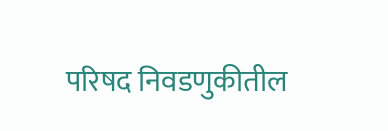परिषद निवडणुकीतील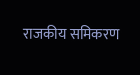राजकीय समिकरण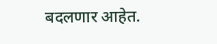बदलणार आहेत.